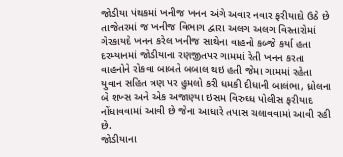જોડીયા પંથકમાં ખનીજ ખનન અંગે અવાર નવાર ફરીયાદો ઉઠે છે તાજેતરમાં જ ખનીજ વિભાગ દ્વારા અલગ અલગ વિસ્તારોમાં ગેરકાયદે ખનન કરેલ ખનીજ સાથેના વાહનો કબ્જે કર્યા હતા દરમ્યાનમાં જોડીયાના રણજીતપર ગામમાં રેતી ખનન કરતા વાહનોને રોકવા બાબતે બબાલ થઇ હતી જેમા ગામમાં રહેતા યુવાન સહિત ત્રણ પર હુમલો કરી ધમકી દીધાની બાલંભા, ધ્રોલના બે શખ્સ અને એક અજાણ્યા ઇસમ વિરુઘ્ધ પોલીસ ફરીયાદ નોંધાવવામાં આવી છે જેના આધારે તપાસ ચલાવવામાં આવી રહી છે.
જોડીયાના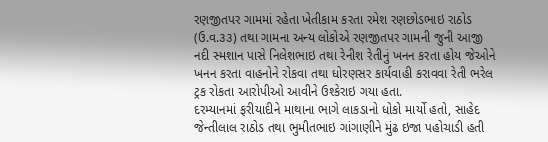રણજીતપર ગામમાં રહેતા ખેતીકામ કરતા રમેશ રણછોડભાઇ રાઠોડ (ઉ.વ.૩૩) તથા ગામના અન્ય લોકોએ રણજીતપર ગામની જુની આજી નદી સ્મશાન પાસે નિલેશભાઇ તથા રેનીશ રેતીનું ખનન કરતા હોય જેઓને ખનન કરતા વાહનોને રોકવા તથા ધોરણસર કાર્યવાહી કરાવવા રેતી ભરેલ ટ્રક રોકતા આરોપીઓ આવીને ઉશ્કેરાઇ ગયા હતા.
દરમ્યાનમાં ફરીયાદીને માથાના ભાગે લાકડાનો ધોકો માર્યો હતો, સાહેદ જેન્તીલાલ રાઠોડ તથા ભુમીતભાઇ ગાંગાણીને મુંઢ ઇજા પહોચાડી હતી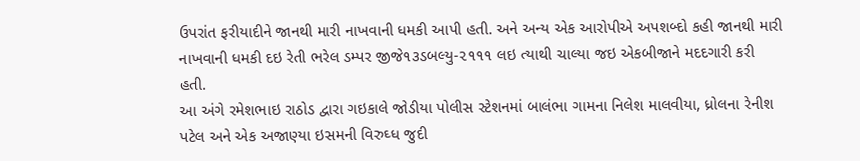ઉપરાંત ફરીયાદીને જાનથી મારી નાખવાની ધમકી આપી હતી. અને અન્ય એક આરોપીએ અપશબ્દો કહી જાનથી મારી નાખવાની ધમકી દઇ રેતી ભરેલ ડમ્પર જીજે૧૩ડબલ્યુ-૨૧૧૧ લઇ ત્યાથી ચાલ્યા જઇ એકબીજાને મદદગારી કરી હતી.
આ અંગે રમેશભાઇ રાઠોડ દ્વારા ગઇકાલે જોડીયા પોલીસ સ્ટેશનમાં બાલંભા ગામના નિલેશ માલવીયા, ધ્રોલના રેનીશ પટેલ અને એક અજાણ્યા ઇસમની વિરુઘ્ધ જુદી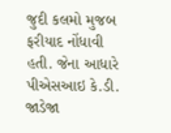જુદી કલમો મુજબ ફરીયાદ નોંધાવી હતી. જેના આધારે પીએસઆઇ કે.ડી. જાડેજા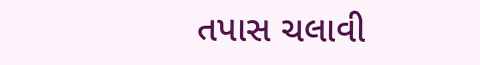તપાસ ચલાવી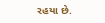રહયા છે.